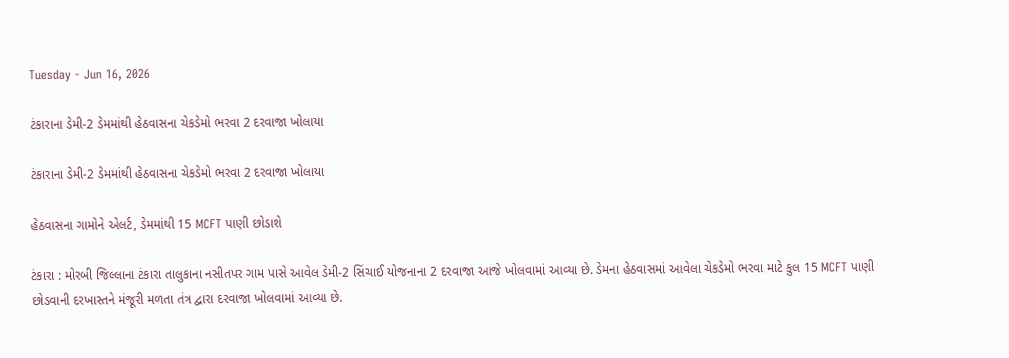Tuesday - Jun 16, 2026

ટંકારાના ડેમી-2 ડેમમાંથી હેઠવાસના ચેકડેમો ભરવા 2 દરવાજા ખોલાયા

ટંકારાના ડેમી-2 ડેમમાંથી હેઠવાસના ચેકડેમો ભરવા 2 દરવાજા ખોલાયા

હેઠવાસના ગામોને એલર્ટ, ડેમમાંથી 15 MCFT પાણી છોડાશે

ટંકારા : મોરબી જિલ્લાના ટંકારા તાલુકાના નસીતપર ગામ પાસે આવેલ ડેમી-2 સિંચાઈ યોજનાના 2 દરવાજા આજે ખોલવામાં આવ્યા છે. ડેમના હેઠવાસમાં આવેલા ચેકડેમો ભરવા માટે કુલ 15 MCFT પાણી છોડવાની દરખાસ્તને મંજૂરી મળતા તંત્ર દ્વારા દરવાજા ખોલવામાં આવ્યા છે.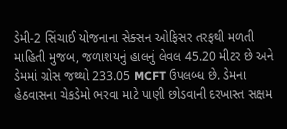ડેમી-2 સિંચાઈ યોજનાના સેક્સન ઓફિસર તરફથી મળતી માહિતી મુજબ, જળાશયનું હાલનું લેવલ 45.20 મીટર છે અને ડેમમાં ગ્રોસ જથ્થો 233.05 MCFT ઉપલબ્ધ છે. ડેમના હેઠવાસના ચેકડેમો ભરવા માટે પાણી છોડવાની દરખાસ્ત સક્ષમ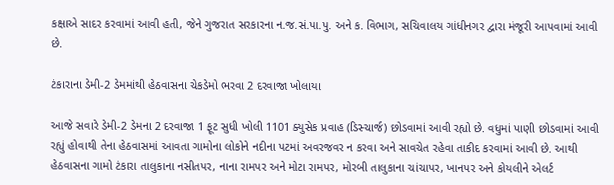કક્ષાએ સાદર કરવામાં આવી હતી, જેને ગુજરાત સરકારના ન.જ.સં.પા.પુ. અને ક. વિભાગ, સચિવાલય ગાંધીનગર દ્વારા મંજૂરી આપવામાં આવી છે.

ટંકારાના ડેમી-2 ડેમમાંથી હેઠવાસના ચેકડેમો ભરવા 2 દરવાજા ખોલાયા

આજે સવારે ડેમી-2 ડેમના 2 દરવાજા 1 ફૂટ સુધી ખોલી 1101 ક્યુસેક પ્રવાહ (ડિસ્ચાર્જ) છોડવામાં આવી રહ્યો છે. વધુમાં પાણી છોડવામાં આવી રહ્યું હોવાથી તેના હેઠવાસમાં આવતા ગામોના લોકોને નદીના પટમાં અવરજવર ન કરવા અને સાવચેત રહેવા તાકીદ કરવામાં આવી છે. આથી હેઠવાસના ગામો ટંકારા તાલુકાના નસીતપર, નાના રામપર અને મોટા રામપર, મોરબી તાલુકાના ચાંચાપર, ખાનપર અને કોયલીને એલર્ટ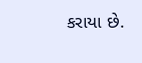કરાયા છે.